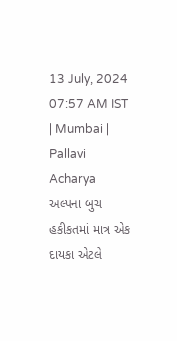13 July, 2024 07:57 AM IST | Mumbai | Pallavi Acharya
અલ્પના બુચ
હકીકતમાં માત્ર એક દાયકા એટલે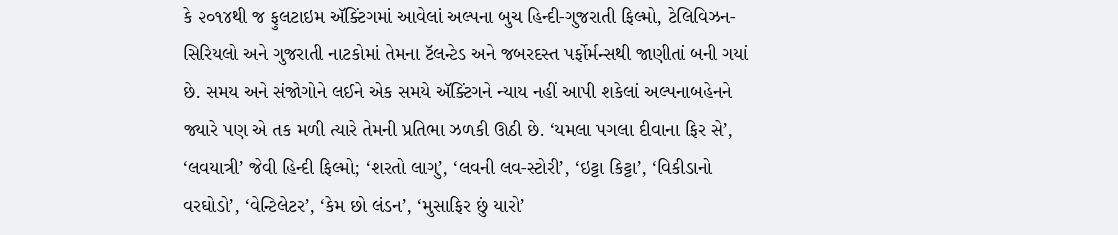કે ૨૦૧૪થી જ ફુલટાઇમ ઍક્ટિંગમાં આવેલાં અલ્પના બુચ હિન્દી-ગુજરાતી ફિલ્મો, ટેલિવિઝન-સિરિયલો અને ગુજરાતી નાટકોમાં તેમના ટૅલન્ટેડ અને જબરદસ્ત પર્ફોર્મન્સથી જાણીતાં બની ગયાં છે. સમય અને સંજોગોને લઈને એક સમયે ઍક્ટિંગને ન્યાય નહીં આપી શકેલાં અલ્પનાબહેનને જ્યારે પણ એ તક મળી ત્યારે તેમની પ્રતિભા ઝળકી ઊઠી છે. ‘યમલા પગલા દીવાના ફિર સે’, ‘લવયાત્રી’ જેવી હિન્દી ફિલ્મો; ‘શરતો લાગુ’, ‘લવની લવ-સ્ટોરી’, ‘ઇટ્ટા કિટ્ટા’, ‘વિકીડાનો વરઘોડો’, ‘વેન્ટિલેટર’, ‘કેમ છો લંડન’, ‘મુસાફિર છું યારો’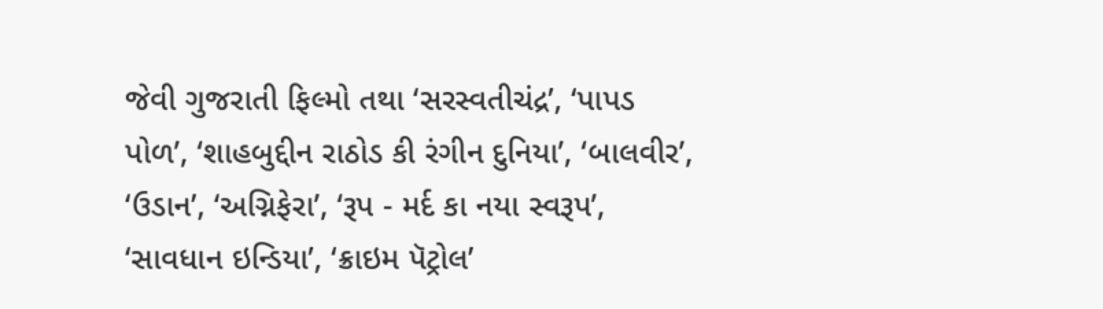જેવી ગુજરાતી ફિલ્મો તથા ‘સરસ્વતીચંદ્ર’, ‘પાપડ પોળ’, ‘શાહબુદ્દીન રાઠોડ કી રંગીન દુનિયા’, ‘બાલવીર’, ‘ઉડાન’, ‘અગ્નિફેરા’, ‘રૂપ - મર્દ કા નયા સ્વરૂપ’, ‘સાવધાન ઇન્ડિયા’, ‘ક્રાઇમ પૅટ્રોલ’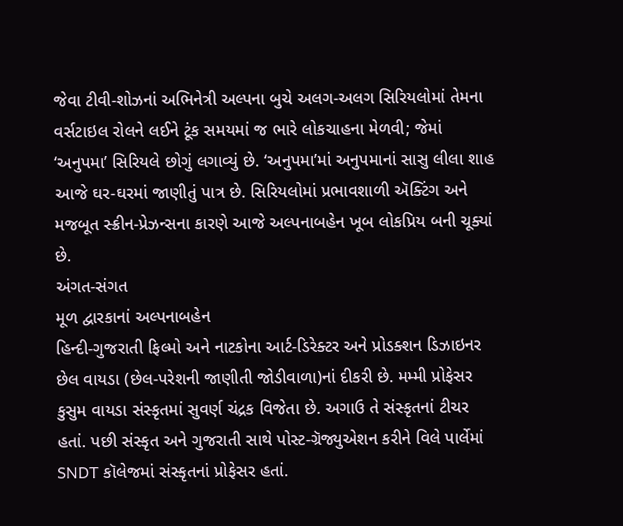જેવા ટીવી-શોઝનાં અભિનેત્રી અલ્પના બુચે અલગ-અલગ સિરિયલોમાં તેમના વર્સટાઇલ રોલને લઈને ટૂંક સમયમાં જ ભારે લોકચાહના મેળવી; જેમાં ‘અનુપમા’ સિરિયલે છોગું લગાવ્યું છે. ‘અનુપમા’માં અનુપમાનાં સાસુ લીલા શાહ આજે ઘર-ઘરમાં જાણીતું પાત્ર છે. સિરિયલોમાં પ્રભાવશાળી ઍક્ટિંગ અને મજબૂત સ્ક્રીન-પ્રેઝન્સના કારણે આજે અલ્પનાબહેન ખૂબ લોકપ્રિય બની ચૂક્યાં છે.
અંગત-સંગત
મૂળ દ્વારકાનાં અલ્પનાબહેન
હિન્દી-ગુજરાતી ફિલ્મો અને નાટકોના આર્ટ-ડિરેક્ટર અને પ્રોડક્શન ડિઝાઇનર છેલ વાયડા (છેલ-પરેશની જાણીતી જોડીવાળા)નાં દીકરી છે. મમ્મી પ્રોફેસર કુસુમ વાયડા સંસ્કૃતમાં સુવર્ણ ચંદ્રક વિજેતા છે. અગાઉ તે સંસ્કૃતનાં ટીચર હતાં. પછી સંસ્કૃત અને ગુજરાતી સાથે પોસ્ટ-ગ્રૅજ્યુએશન કરીને વિલે પાર્લેમાં SNDT કૉલેજમાં સંસ્કૃતનાં પ્રોફેસર હતાં.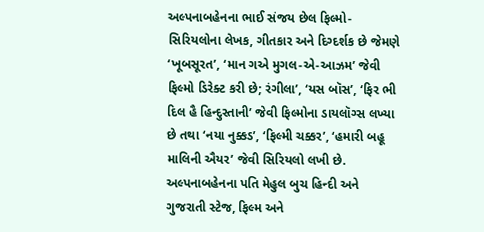અલ્પનાબહેનના ભાઈ સંજય છેલ ફિલ્મો-સિરિયલોના લેખક, ગીતકાર અને દિગ્દર્શક છે જેમણે ‘ખૂબસૂરત’, ‘માન ગએ મુગલ-એ-આઝમ’ જેવી ફિલ્મો ડિરેક્ટ કરી છે; રંગીલા’, ‘યસ બૉસ’, ‘ફિર ભી દિલ હૈ હિન્દુસ્તાની’ જેવી ફિલ્મોના ડાયલૉગ્સ લખ્યા છે તથા ‘નયા નુક્કડ’, ‘ફિલ્મી ચક્કર’, ‘હમારી બહૂ માલિની ઐયર’ જેવી સિરિયલો લખી છે. અલ્પનાબહેનના પતિ મેહુલ બુચ હિન્દી અને ગુજરાતી સ્ટેજ, ફિલ્મ અને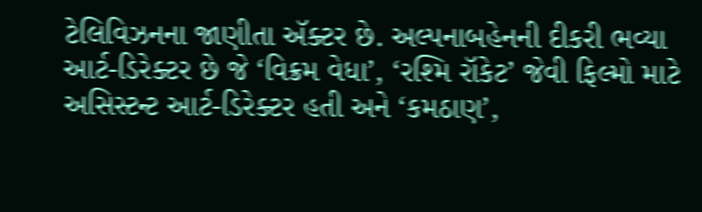ટેલિવિઝનના જાણીતા ઍક્ટર છે. અલ્પનાબહેનની દીકરી ભવ્યા
આર્ટ-ડિરેક્ટર છે જે ‘વિક્રમ વેધા’, ‘રશ્મિ રૉકેટ’ જેવી ફિલ્મો માટે અસિસ્ટન્ટ આર્ટ-ડિરેક્ટર હતી અને ‘કમઠાણ’,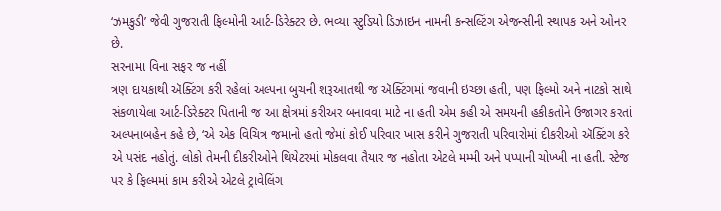‘ઝમકુડી’ જેવી ગુજરાતી ફિલ્મોની આર્ટ-ડિરેક્ટર છે. ભવ્યા સ્ટુડિયો ડિઝાઇન નામની કન્સલ્ટિંગ એજન્સીની સ્થાપક અને ઓનર છે.
સરનામા વિના સફર જ નહીં
ત્રણ દાયકાથી ઍક્ટિંગ કરી રહેલાં અલ્પના બુચની શરૂઆતથી જ ઍક્ટિંગમાં જવાની ઇચ્છા હતી, પણ ફિલ્મો અને નાટકો સાથે સંકળાયેલા આર્ટ-ડિરેક્ટર પિતાની જ આ ક્ષેત્રમાં કરીઅર બનાવવા માટે ના હતી એમ કહી એ સમયની હકીકતોને ઉજાગર કરતાં અલ્પનાબહેન કહે છે, ‘એ એક વિચિત્ર જમાનો હતો જેમાં કોઈ પરિવાર ખાસ કરીને ગુજરાતી પરિવારોમાં દીકરીઓ ઍક્ટિંગ કરે એ પસંદ નહોતું. લોકો તેમની દીકરીઓને થિયેટરમાં મોકલવા તૈયાર જ નહોતા એટલે મમ્મી અને પપ્પાની ચોખ્ખી ના હતી. સ્ટેજ પર કે ફિલ્મમાં કામ કરીએ એટલે ટ્રાવેલિંગ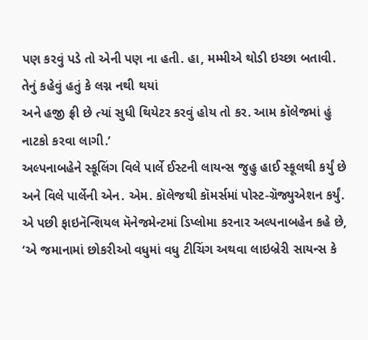પણ કરવું પડે તો એની પણ ના હતી. હા, મમ્મીએ થોડી ઇચ્છા બતાવી.
તેનું કહેવું હતું કે લગ્ન નથી થયાં
અને હજી ફ્રી છે ત્યાં સુધી થિયેટર કરવું હોય તો કર. આમ કૉલેજમાં હું નાટકો કરવા લાગી.’
અલ્પનાબહેને સ્કૂલિંગ વિલે પાર્લે ઈસ્ટની લાયન્સ જુહુ હાઈ સ્કૂલથી કર્યું છે અને વિલે પાર્લેની એન. એમ. કૉલેજથી કૉમર્સમાં પોસ્ટ-ગ્રૅજ્યુએશન કર્યું. એ પછી ફાઇનૅન્શિયલ મૅનેજમેન્ટમાં ડિપ્લોમા કરનાર અલ્પનાબહેન કહે છે, ‘એ જમાનામાં છોકરીઓ વધુમાં વધુ ટીચિંગ અથવા લાઇબ્રેરી સાયન્સ કે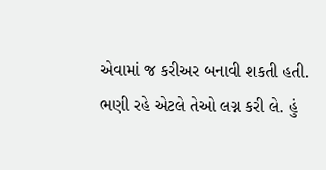એવામાં જ કરીઅર બનાવી શકતી હતી. ભણી રહે એટલે તેઓ લગ્ન કરી લે. હું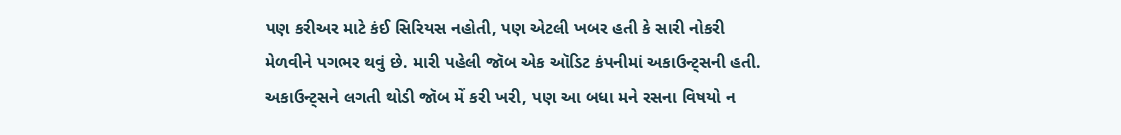પણ કરીઅર માટે કંઈ સિરિયસ નહોતી, પણ એટલી ખબર હતી કે સારી નોકરી મેળવીને પગભર થવું છે. મારી પહેલી જૉબ એક ઑડિટ કંપનીમાં અકાઉન્ટ્સની હતી. અકાઉન્ટ્સને લગતી થોડી જૉબ મેં કરી ખરી, પણ આ બધા મને રસના વિષયો ન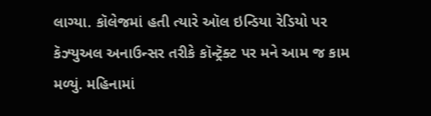લાગ્યા. કૉલેજમાં હતી ત્યારે ઑલ ઇન્ડિયા રેડિયો પર કૅઝ્યુઅલ અનાઉન્સર તરીકે કૉન્ટ્રૅક્ટ પર મને આમ જ કામ મળ્યું. મહિનામાં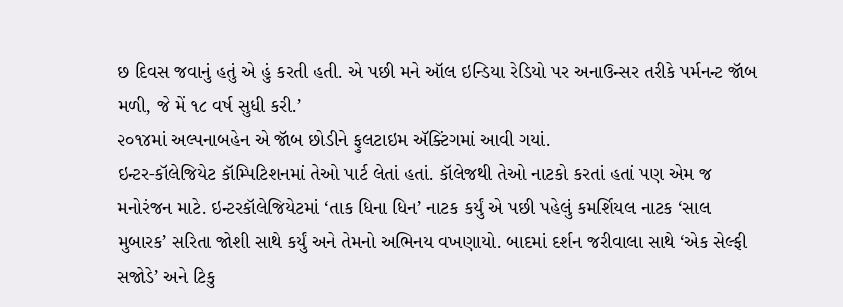છ દિવસ જવાનું હતું એ હું કરતી હતી. એ પછી મને ઑલ ઇન્ડિયા રેડિયો પર અનાઉન્સર તરીકે પર્મનન્ટ જૉબ મળી, જે મેં ૧૮ વર્ષ સુધી કરી.’
૨૦૧૪માં અલ્પનાબહેન એ જૉબ છોડીને ફુલટાઇમ ઍક્ટિંગમાં આવી ગયાં.
ઇન્ટર-કૉલેજિયેટ કૉમ્પિટિશનમાં તેઓ પાર્ટ લેતાં હતાં. કૉલેજથી તેઓ નાટકો કરતાં હતાં પણ એમ જ મનોરંજન માટે. ઇન્ટરકૉલેજિયેટમાં ‘તાક ધિના ધિન’ નાટક કર્યું એ પછી પહેલું કમર્શિયલ નાટક ‘સાલ મુબારક’ સરિતા જોશી સાથે કર્યું અને તેમનો અભિનય વખણાયો. બાદમાં દર્શન જરીવાલા સાથે ‘એક સેલ્ફી સજોડે’ અને ટિકુ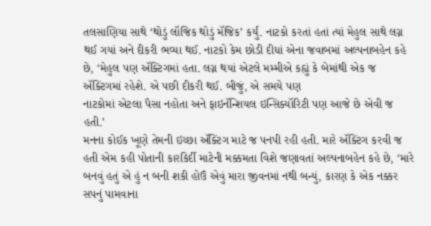તલસાણિયા સાથે ‘થોડું લૉજિક થોડું મૅજિક’ કર્યું. નાટકો કરતાં હતાં ત્યાં મેહુલ સાથે લગ્ન થઈ ગયાં અને દીકરી ભવ્યા થઈ. નાટકો કેમ છોડી દીધાં એના જવાબમાં અલ્પનાબહેન કહે છે, ‘મેહુલ પણ ઍક્ટિંગમાં હતા. લગ્ન થયાં એટલે મમ્મીએ કહ્યું કે બેમાંથી એક જ ઍક્ટિંગમાં રહેશે. એ પછી દીકરી થઈ. બીજું, એ સમયે પણ
નાટકોમાં એટલા પૈસા નહોતા અને ફાઇનૅન્શિયલ ઇન્સિક્યૉરિટી પણ આજે છે એવી જ હતી.’
મનના કોઈક ખૂણે તેમની ઇચ્છા ઍક્ટિંગ માટે જ પનપી રહી હતી. મારે ઍક્ટિંગ કરવી જ હતી એમ કહી પોતાની કારકિર્દી માટેની મક્કમતા વિશે જણાવતાં અલ્પનાબહેન કહે છે, ‘મારે બનવું હતું એ હું ન બની શકી હોઉં એવું મારા જીવનમાં નથી બન્યું, કારણ કે એક નક્કર સપનું પામવાના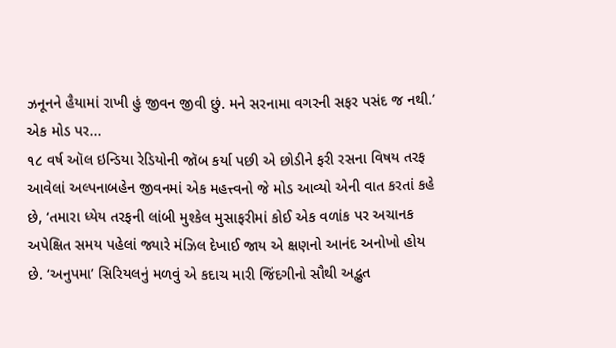ઝનૂનને હૈયામાં રાખી હું જીવન જીવી છું. મને સરનામા વગરની સફર પસંદ જ નથી.’
એક મોડ પર...
૧૮ વર્ષ ઑલ ઇન્ડિયા રેડિયોની જૉબ કર્યા પછી એ છોડીને ફરી રસના વિષય તરફ આવેલાં અલ્પનાબહેન જીવનમાં એક મહત્ત્વનો જે મોડ આવ્યો એની વાત કરતાં કહે છે, ‘તમારા ધ્યેય તરફની લાંબી મુશ્કેલ મુસાફરીમાં કોઈ એક વળાંક પર અચાનક અપેક્ષિત સમય પહેલાં જ્યારે મંઝિલ દેખાઈ જાય એ ક્ષણનો આનંદ અનોખો હોય છે. ‘અનુપમા’ સિરિયલનું મળવું એ કદાચ મારી જિંદગીનો સૌથી અદ્ભુત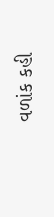વળાંક કહી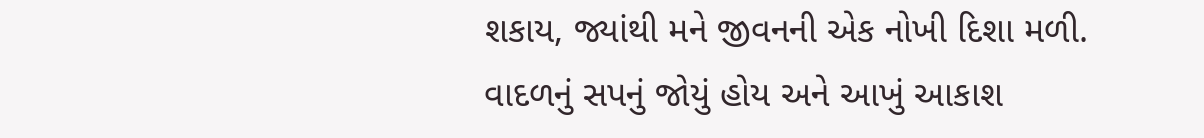શકાય, જ્યાંથી મને જીવનની એક નોખી દિશા મળી. વાદળનું સપનું જોયું હોય અને આખું આકાશ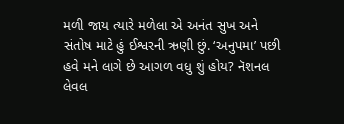મળી જાય ત્યારે મળેલા એ અનંત સુખ અને સંતોષ માટે હું ઈશ્વરની ઋણી છું. ‘અનુપમા’ પછી હવે મને લાગે છે આગળ વધુ શું હોય? નૅશનલ લેવલ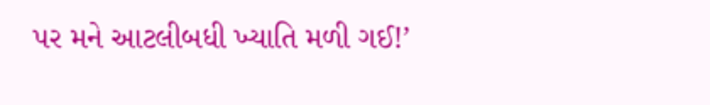પર મને આટલીબધી ખ્યાતિ મળી ગઈ!’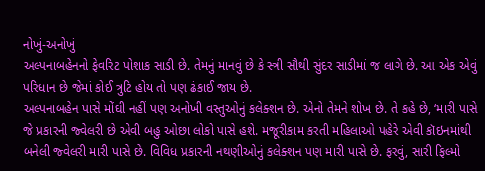નોખું-અનોખું
અલ્પનાબહેનનો ફેવરિટ પોશાક સાડી છે. તેમનું માનવું છે કે સ્ત્રી સૌથી સુંદર સાડીમાં જ લાગે છે. આ એક એવું પરિધાન છે જેમાં કોઈ ત્રુટિ હોય તો પણ ઢંકાઈ જાય છે.
અલ્પનાબહેન પાસે મોંઘી નહીં પણ અનોખી વસ્તુઓનું કલેક્શન છે. એનો તેમને શોખ છે. તે કહે છે, ‘મારી પાસે જે પ્રકારની જ્વેલરી છે એવી બહુ ઓછા લોકો પાસે હશે. મજૂરીકામ કરતી મહિલાઓ પહેરે એવી કૉઇનમાંથી બનેલી જ્વેલરી મારી પાસે છે. વિવિધ પ્રકારની નથણીઓનું કલેક્શન પણ મારી પાસે છે. ફરવું, સારી ફિલ્મો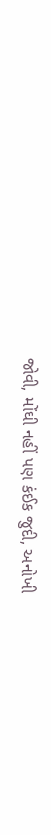જોવી, મોંઘી નહીં પણ કંઈક જુદી, અનોખી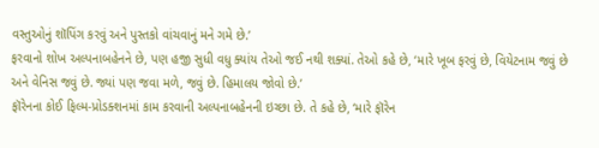વસ્તુઓનું શૉપિંગ કરવું અને પુસ્તકો વાંચવાનું મને ગમે છે.’
ફરવાનો શોખ અલ્પનાબહેનને છે, પણ હજી સુધી વધુ ક્યાંય તેઓ જઈ નથી શક્યાં. તેઓ કહે છે, ‘મારે ખૂબ ફરવું છે, વિયેટનામ જવું છે અને વેનિસ જવું છે. જ્યાં પણ જવા મળે, જવું છે. હિમાલય જોવો છે.’
ફૉરેનના કોઈ ફિલ્મ-પ્રોડક્શનમાં કામ કરવાની અલ્પનાબહેનની ઇચ્છા છે. તે કહે છે, ‘મારે ફૉરેન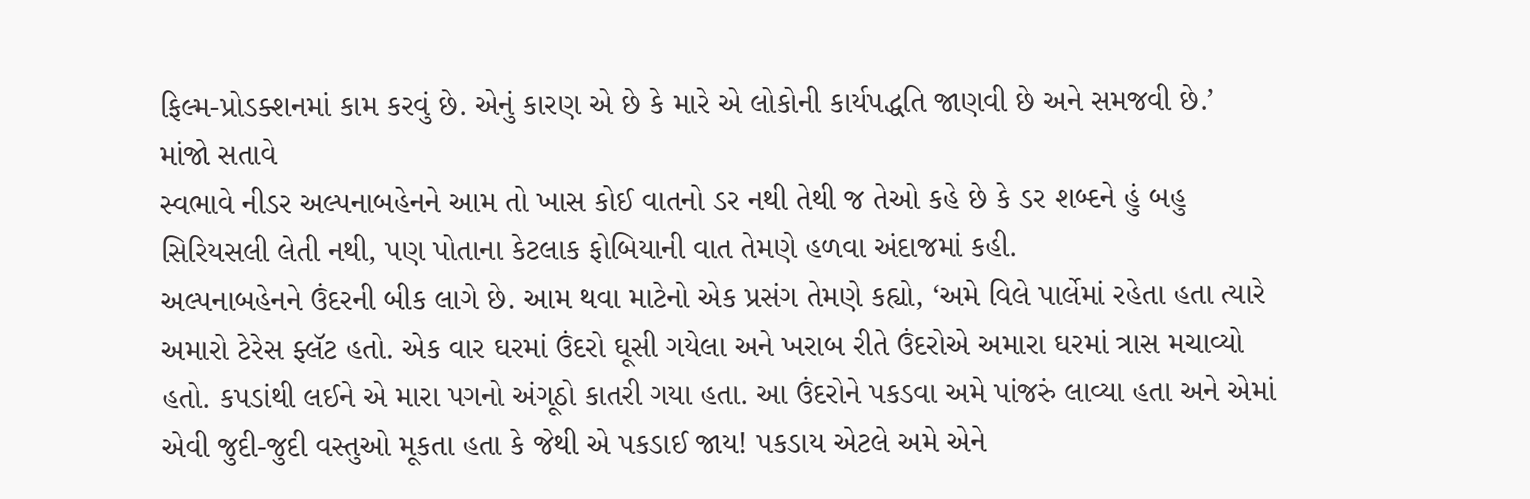ફિલ્મ-પ્રોડક્શનમાં કામ કરવું છે. એનું કારણ એ છે કે મારે એ લોકોની કાર્યપદ્ધતિ જાણવી છે અને સમજવી છે.’
માંજો સતાવે
સ્વભાવે નીડર અલ્પનાબહેનને આમ તો ખાસ કોઈ વાતનો ડર નથી તેથી જ તેઓ કહે છે કે ડર શબ્દને હું બહુ સિરિયસલી લેતી નથી, પણ પોતાના કેટલાક ફોબિયાની વાત તેમણે હળવા અંદાજમાં કહી.
અલ્પનાબહેનને ઉંદરની બીક લાગે છે. આમ થવા માટેનો એક પ્રસંગ તેમણે કહ્યો, ‘અમે વિલે પાર્લેમાં રહેતા હતા ત્યારે અમારો ટેરેસ ફ્લૅટ હતો. એક વાર ઘરમાં ઉંદરો ઘૂસી ગયેલા અને ખરાબ રીતે ઉંદરોએ અમારા ઘરમાં ત્રાસ મચાવ્યો હતો. કપડાંથી લઈને એ મારા પગનો અંગૂઠો કાતરી ગયા હતા. આ ઉંદરોને પકડવા અમે પાંજરું લાવ્યા હતા અને એમાં એવી જુદી-જુદી વસ્તુઓ મૂકતા હતા કે જેથી એ પકડાઈ જાય! પકડાય એટલે અમે એને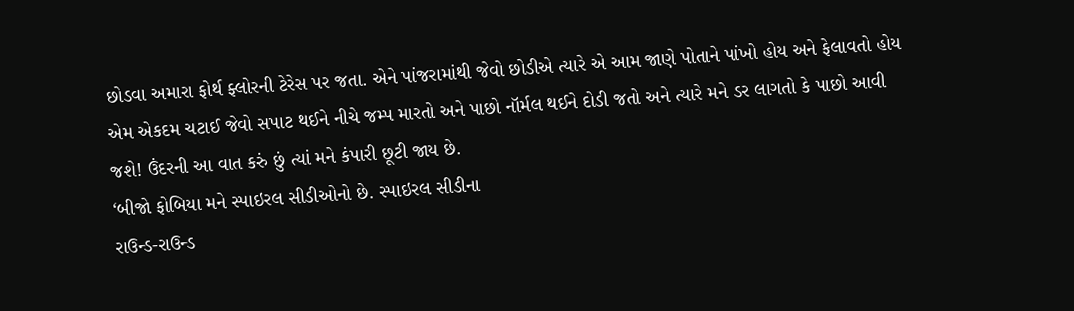છોડવા અમારા ફોર્થ ફ્લોરની ટેરેસ પર જતા. એને પાંજરામાંથી જેવો છોડીએ ત્યારે એ આમ જાણે પોતાને પાંખો હોય અને ફેલાવતો હોય એમ એકદમ ચટાઈ જેવો સપાટ થઈને નીચે જમ્પ મારતો અને પાછો નૉર્મલ થઈને દોડી જતો અને ત્યારે મને ડર લાગતો કે પાછો આવી જશે! ઉંદરની આ વાત કરું છું ત્યાં મને કંપારી છૂટી જાય છે.
‘બીજો ફોબિયા મને સ્પાઇરલ સીડીઓનો છે. સ્પાઇરલ સીડીના
રાઉન્ડ-રાઉન્ડ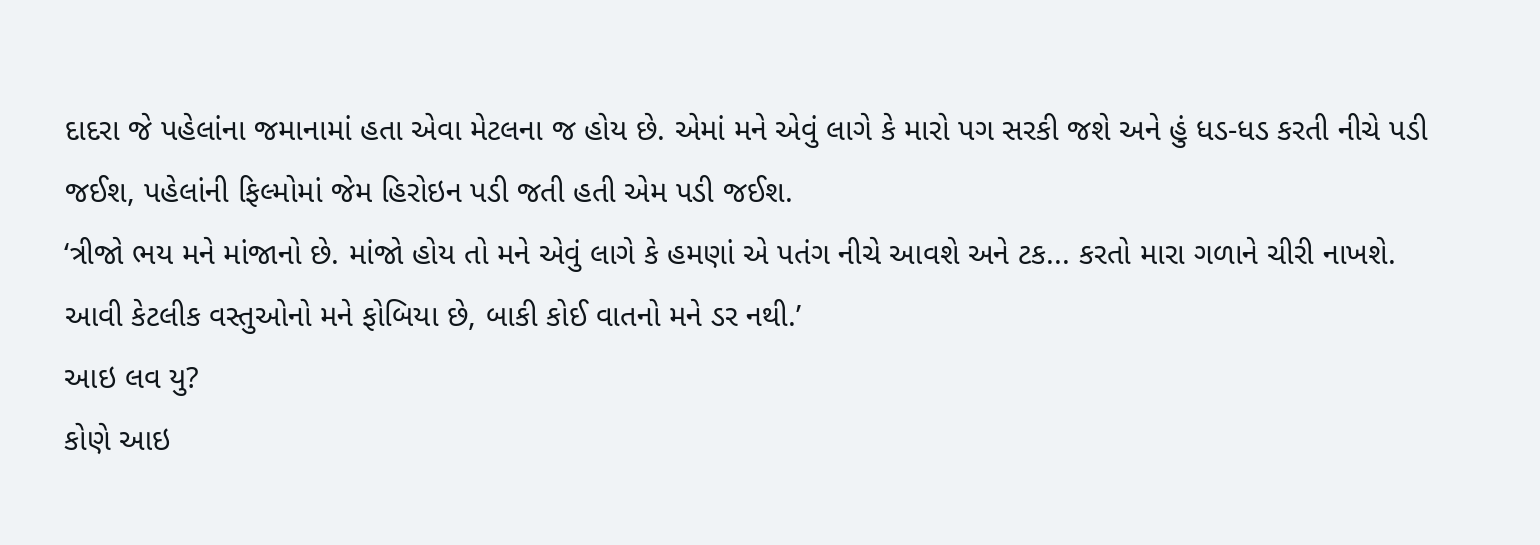દાદરા જે પહેલાંના જમાનામાં હતા એવા મેટલના જ હોય છે. એમાં મને એવું લાગે કે મારો પગ સરકી જશે અને હું ધડ-ધડ કરતી નીચે પડી જઈશ, પહેલાંની ફિલ્મોમાં જેમ હિરોઇન પડી જતી હતી એમ પડી જઈશ.
‘ત્રીજો ભય મને માંજાનો છે. માંજો હોય તો મને એવું લાગે કે હમણાં એ પતંગ નીચે આવશે અને ટક... કરતો મારા ગળાને ચીરી નાખશે. આવી કેટલીક વસ્તુઓનો મને ફોબિયા છે, બાકી કોઈ વાતનો મને ડર નથી.’
આઇ લવ યુ?
કોણે આઇ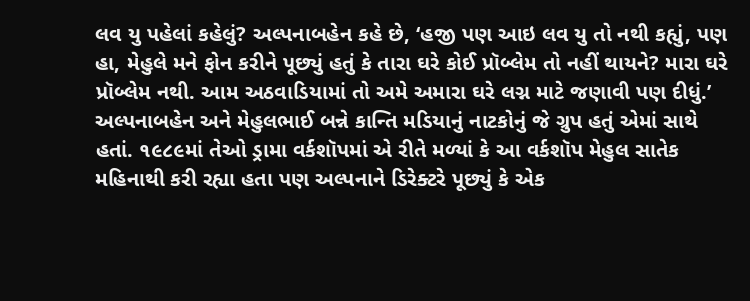લવ યુ પહેલાં કહેલું? અલ્પનાબહેન કહે છે, ‘હજી પણ આઇ લવ યુ તો નથી કહ્યું, પણ હા, મેહુલે મને ફોન કરીને પૂછ્યું હતું કે તારા ઘરે કોઈ પ્રૉબ્લેમ તો નહીં થાયને? મારા ઘરે પ્રૉબ્લેમ નથી. આમ અઠવાડિયામાં તો અમે અમારા ઘરે લગ્ન માટે જણાવી પણ દીધું.’
અલ્પનાબહેન અને મેહુલભાઈ બન્ને કાન્તિ મડિયાનું નાટકોનું જે ગ્રુપ હતું એમાં સાથે હતાં. ૧૯૮૯માં તેઓ ડ્રામા વર્કશૉપમાં એ રીતે મળ્યાં કે આ વર્કશૉપ મેહુલ સાતેક મહિનાથી કરી રહ્યા હતા પણ અલ્પનાને ડિરેક્ટરે પૂછ્યું કે એક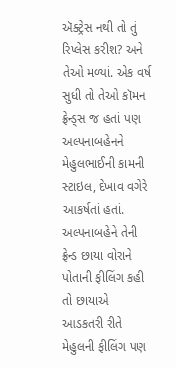ઍક્ટ્રેસ નથી તો તું રિપ્લેસ કરીશ? અને તેઓ મળ્યાં. એક વર્ષ સુધી તો તેઓ કૉમન ફ્રેન્ડ્સ જ હતાં પણ અલ્પનાબહેનને મેહુલભાઈની કામની સ્ટાઇલ, દેખાવ વગેરે આકર્ષતાં હતાં. અલ્પનાબહેને તેની ફ્રેન્ડ છાયા વોરાને પોતાની ફીલિંગ કહી તો છાયાએ આડકતરી રીતે મેહુલની ફીલિંગ પણ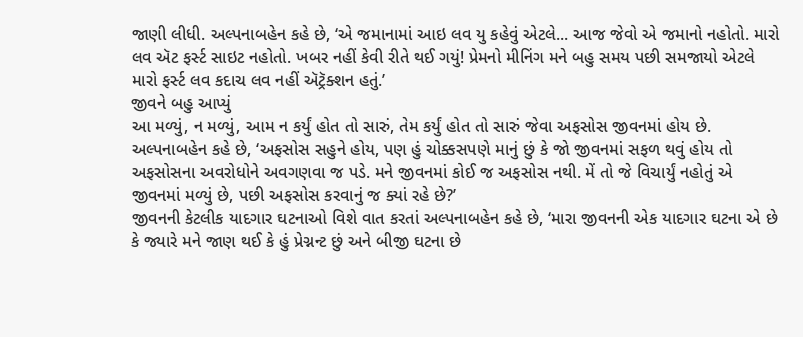જાણી લીધી. અલ્પનાબહેન કહે છે, ‘એ જમાનામાં આઇ લવ યુ કહેવું એટલે... આજ જેવો એ જમાનો નહોતો. મારો લવ ઍટ ફર્સ્ટ સાઇટ નહોતો. ખબર નહીં કેવી રીતે થઈ ગયું! પ્રેમનો મીનિંગ મને બહુ સમય પછી સમજાયો એટલે મારો ફર્સ્ટ લવ કદાચ લવ નહીં ઍટ્રૅક્શન હતું.’
જીવને બહુ આપ્યું
આ મળ્યું, ન મળ્યું, આમ ન કર્યું હોત તો સારું, તેમ કર્યું હોત તો સારું જેવા અફસોસ જીવનમાં હોય છે. અલ્પનાબહેન કહે છે, ‘અફસોસ સહુને હોય, પણ હું ચોક્કસપણે માનું છું કે જો જીવનમાં સફળ થવું હોય તો અફસોસના અવરોધોને અવગણવા જ પડે. મને જીવનમાં કોઈ જ અફસોસ નથી. મેં તો જે વિચાર્યું નહોતું એ જીવનમાં મળ્યું છે, પછી અફસોસ કરવાનું જ ક્યાં રહે છે?’
જીવનની કેટલીક યાદગાર ઘટનાઓ વિશે વાત કરતાં અલ્પનાબહેન કહે છે, ‘મારા જીવનની એક યાદગાર ઘટના એ છે કે જ્યારે મને જાણ થઈ કે હું પ્રેગ્નન્ટ છું અને બીજી ઘટના છે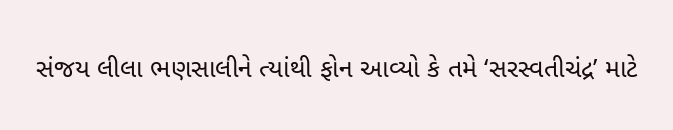સંજય લીલા ભણસાલીને ત્યાંથી ફોન આવ્યો કે તમે ‘સરસ્વતીચંદ્ર’ માટે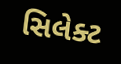સિલેક્ટ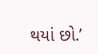થયાં છો.’